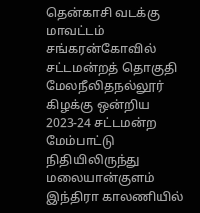தென்காசி வடக்கு மாவட்டம் சங்கரன்கோவில் சட்டமன்றத் தொகுதி மேலநீலிதநல்லூர் கிழக்கு ஒன்றிய 2023-24 சட்டமன்ற மேம்பாட்டு நிதியிலிருந்து மலையான்குளம் இந்திரா காலணியில்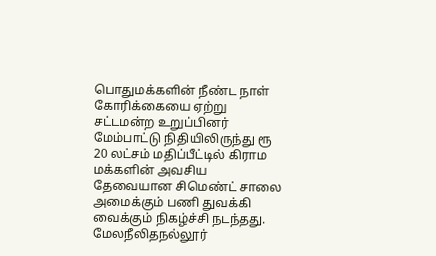பொதுமக்களின் நீண்ட நாள் கோரிக்கையை ஏற்று சட்டமன்ற உறுப்பினர் மேம்பாட்டு நிதியிலிருந்து ரூ 20 லட்சம் மதிப்பீட்டில் கிராம மக்களின் அவசிய தேவையான சிமெண்ட் சாலை அமைக்கும் பணி துவக்கி வைக்கும் நிகழ்ச்சி நடந்தது. மேலநீலிதநல்லூர்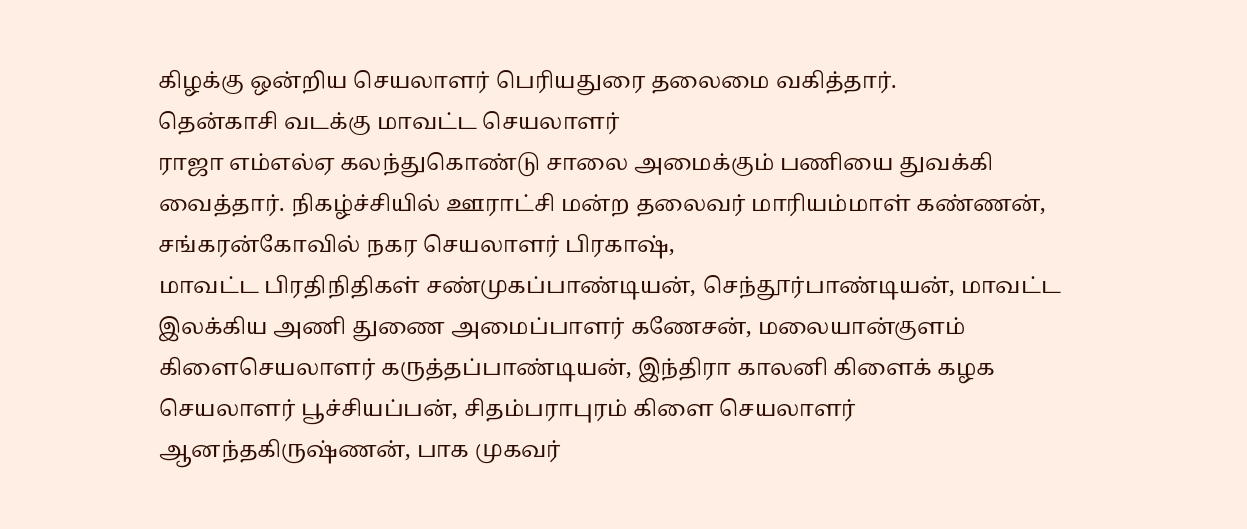கிழக்கு ஒன்றிய செயலாளர் பெரியதுரை தலைமை வகித்தார்.
தென்காசி வடக்கு மாவட்ட செயலாளர்
ராஜா எம்எல்ஏ கலந்துகொண்டு சாலை அமைக்கும் பணியை துவக்கி வைத்தார். நிகழ்ச்சியில் ஊராட்சி மன்ற தலைவர் மாரியம்மாள் கண்ணன், சங்கரன்கோவில் நகர செயலாளர் பிரகாஷ்,
மாவட்ட பிரதிநிதிகள் சண்முகப்பாண்டியன், செந்தூர்பாண்டியன், மாவட்ட இலக்கிய அணி துணை அமைப்பாளர் கணேசன், மலையான்குளம் கிளைசெயலாளர் கருத்தப்பாண்டியன், இந்திரா காலனி கிளைக் கழக செயலாளர் பூச்சியப்பன், சிதம்பராபுரம் கிளை செயலாளர் ஆனந்தகிருஷ்ணன், பாக முகவர்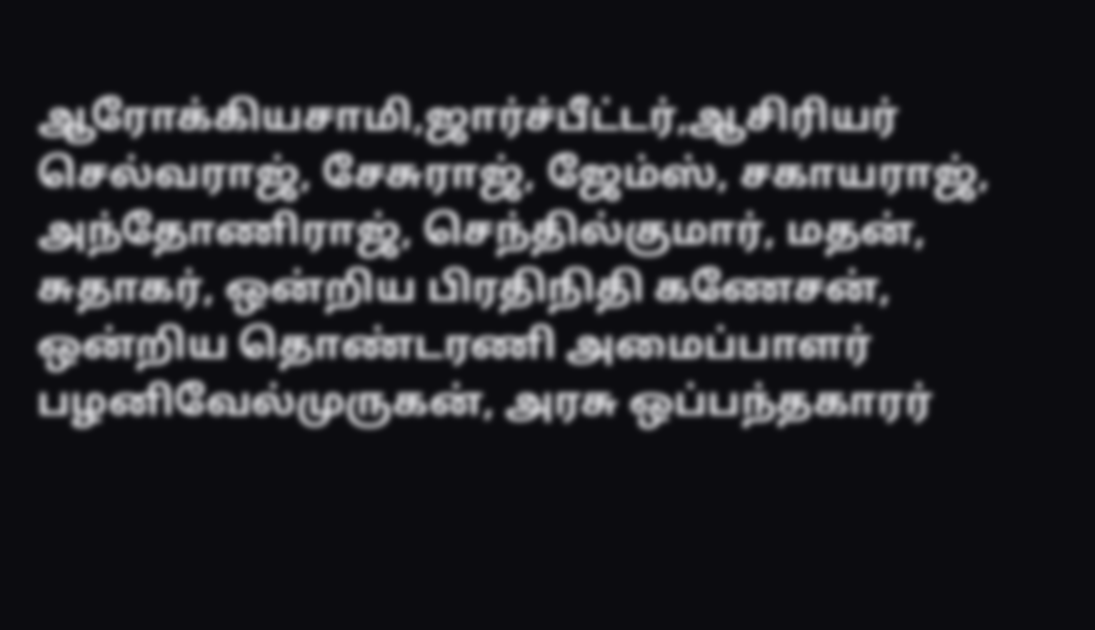ஆரோக்கியசாமி,ஜார்ச்பீட்டர்,ஆசிரியர் செல்வராஜ், சேசுராஜ், ஜேம்ஸ், சகாயராஜ், அந்தோணிராஜ், செந்தில்குமார், மதன், சுதாகர், ஒன்றிய பிரதிநிதி கணேசன், ஒன்றிய தொண்டரணி அமைப்பாளர் பழனிவேல்முருகன், அரசு ஒப்பந்தகாரர்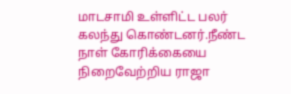மாடசாமி உள்ளிட்ட பலர் கலந்து கொண்டனர்.நீண்ட நாள் கோரிக்கையை நிறைவேற்றிய ராஜா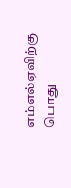எம்எல்ஏவிற்கு பொது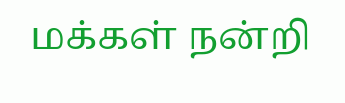மக்கள் நன்றி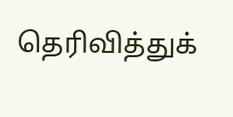தெரிவித்துக்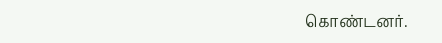கொண்டனர்.